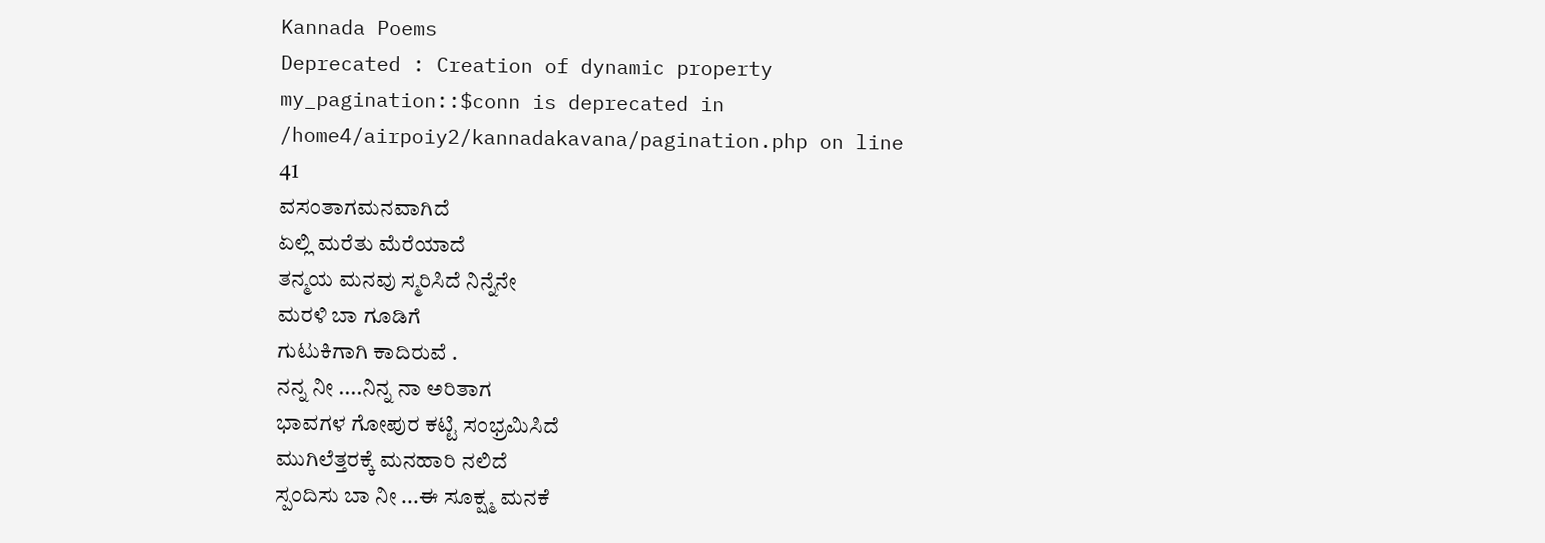Kannada Poems
Deprecated : Creation of dynamic property my_pagination::$conn is deprecated in
/home4/airpoiy2/kannadakavana/pagination.php on line
41
ವಸಂತಾಗಮನವಾಗಿದೆ
ಏಲ್ಲಿ ಮರೆತು ಮೆರೆಯಾದೆ
ತನ್ಮಯ ಮನವು ಸ್ಮರಿಸಿದೆ ನಿನ್ನೆನೇ
ಮರಳಿ ಬಾ ಗೂಡಿಗೆ
ಗುಟುಕಿಗಾಗಿ ಕಾದಿರುವೆ .
ನನ್ನ ನೀ ....ನಿನ್ನ ನಾ ಅರಿತಾಗ
ಭಾವಗಳ ಗೋಪುರ ಕಟ್ಟಿ ಸಂಭ್ರಮಿಸಿದೆ
ಮುಗಿಲೆತ್ತರಕ್ಕೆ ಮನಹಾರಿ ನಲಿದೆ
ಸ್ಪಂದಿಸು ಬಾ ನೀ ...ಈ ಸೂಕ್ಷ್ಮ ಮನಕೆ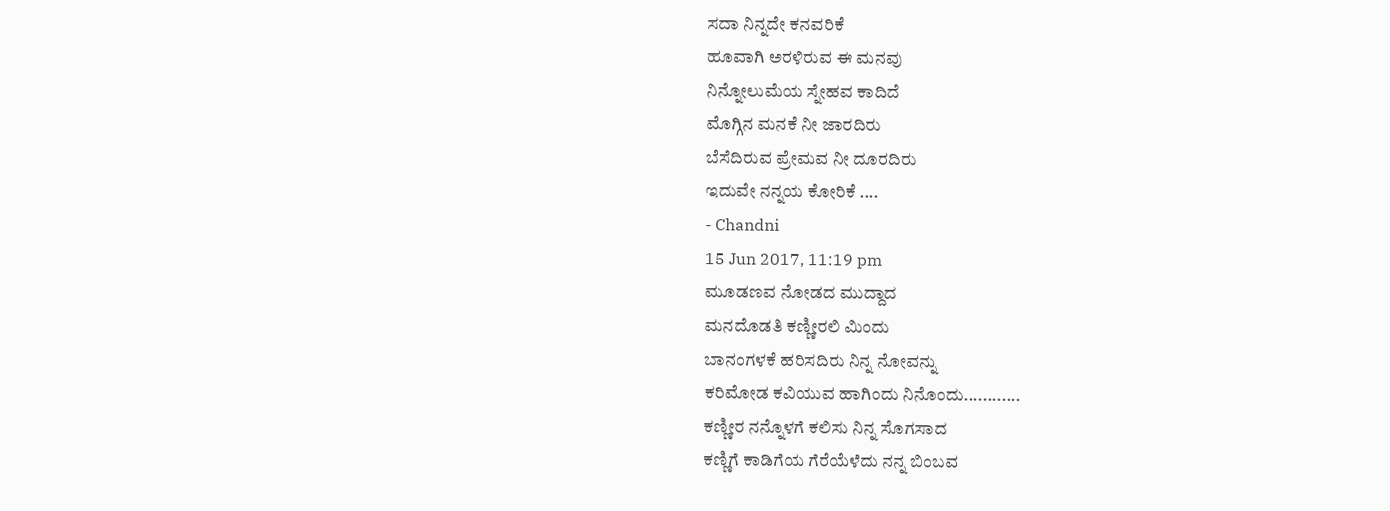ಸದಾ ನಿನ್ನದೇ ಕನವರಿಕೆ
ಹೂವಾಗಿ ಅರಳಿರುವ ಈ ಮನವು
ನಿನ್ನೋಲುಮೆಯ ಸ್ನೇಹವ ಕಾದಿದೆ
ಮೊಗ್ಗಿನ ಮನಕೆ ನೀ ಜಾರದಿರು
ಬೆಸೆದಿರುವ ಪ್ರೇಮವ ನೀ ದೂರದಿರು
ಇದುವೇ ನನ್ನಯ ಕೋರಿಕೆ ....
- Chandni
15 Jun 2017, 11:19 pm
ಮೂಡಣವ ನೋಡದ ಮುದ್ದಾದ
ಮನದೊಡತಿ ಕಣ್ಣೀರಲಿ ಮಿಂದು
ಬಾನಂಗಳಕೆ ಹರಿಸದಿರು ನಿನ್ನ ನೋವನ್ನು
ಕರಿಮೋಡ ಕವಿಯುವ ಹಾಗಿಂದು ನಿನೊಂದು............
ಕಣ್ಣೀರ ನನ್ನೊಳಗೆ ಕಲಿಸು ನಿನ್ನ ಸೊಗಸಾದ
ಕಣ್ಣಿಗೆ ಕಾಡಿಗೆಯ ಗೆರೆಯೆಳೆದು ನನ್ನ ಬಿಂಬವ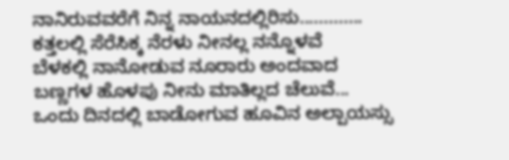ನಾನಿರುವವರೆಗೆ ನಿನ್ನ ನಾಯನದಲ್ಲಿರಿಸು.............
ಕತ್ತಲಲ್ಲಿ ಸೆರೆಸಿಕ್ಕ ನೆರಳು ನೀನಲ್ಲ ನನ್ನೊಳವೆ
ಬೆಳಕಲ್ಲಿ ನಾನೋಡುವ ನೂರಾರು ಅಂದವಾದ
ಬಣ್ಣಗಳ ಹೊಳಪು ನೀನು ಮಾತಿಲ್ಲದ ಚೆಲುವೆ...
ಒಂದು ದಿನದಲ್ಲಿ ಬಾಡೋಗುವ ಹೂವಿನ ಅಲ್ಪಾಯಸ್ಸು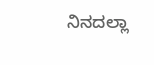ನಿನದಲ್ಲಾ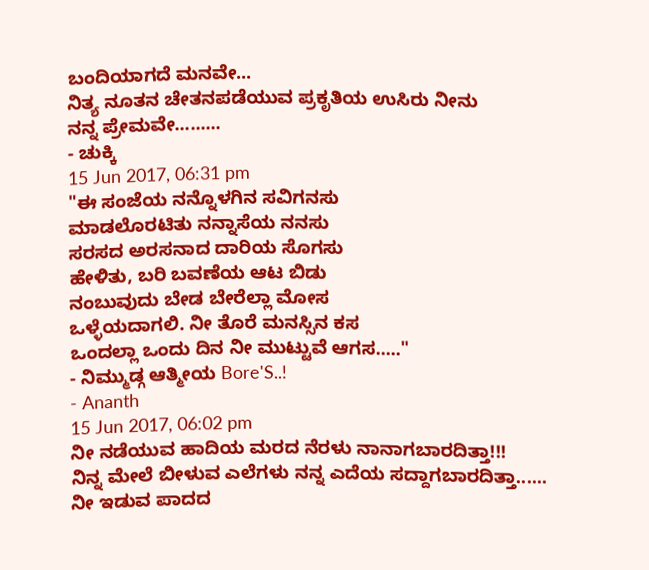ಬಂದಿಯಾಗದೆ ಮನವೇ...
ನಿತ್ಯ ನೂತನ ಚೇತನಪಡೆಯುವ ಪ್ರಕೃತಿಯ ಉಸಿರು ನೀನು
ನನ್ನ ಪ್ರೇಮವೇ.........
- ಚುಕ್ಕಿ
15 Jun 2017, 06:31 pm
"ಈ ಸಂಜೆಯ ನನ್ನೊಳಗಿನ ಸವಿಗನಸು
ಮಾಡಲೊರಟಿತು ನನ್ನಾಸೆಯ ನನಸು
ಸರಸದ ಅರಸನಾದ ದಾರಿಯ ಸೊಗಸು
ಹೇಳಿತು, ಬರಿ ಬವಣೆಯ ಆಟ ಬಿಡು
ನಂಬುವುದು ಬೇಡ ಬೇರೆಲ್ಲಾ ಮೋಸ
ಒಳ್ಳೆಯದಾಗಲಿ. ನೀ ತೊರೆ ಮನಸ್ಸಿನ ಕಸ
ಒಂದಲ್ಲಾ ಒಂದು ದಿನ ನೀ ಮುಟ್ಟುವೆ ಆಗಸ....."
- ನಿಮ್ಮುಡ್ಗ ಆತ್ಮೀಯ Bore'S..!
- Ananth
15 Jun 2017, 06:02 pm
ನೀ ನಡೆಯುವ ಹಾದಿಯ ಮರದ ನೆರಳು ನಾನಾಗಬಾರದಿತ್ತಾ!!!
ನಿನ್ನ ಮೇಲೆ ಬೀಳುವ ಎಲೆಗಳು ನನ್ನ ಎದೆಯ ಸದ್ದಾಗಬಾರದಿತ್ತಾ......
ನೀ ಇಡುವ ಪಾದದ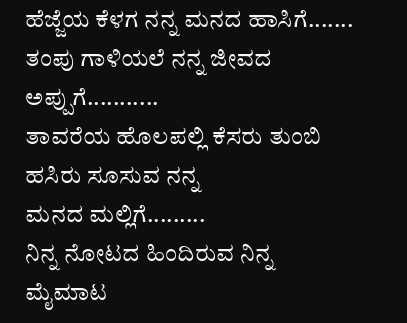ಹೆಜ್ಜೆಯ ಕೆಳಗ ನನ್ನ ಮನದ ಹಾಸಿಗೆ.......
ತಂಪು ಗಾಳಿಯಲೆ ನನ್ನ ಜೀವದ ಅಪ್ಪುಗೆ...........
ತಾವರೆಯ ಹೊಲಪಲ್ಲಿ ಕೆಸರು ತುಂಬಿ ಹಸಿರು ಸೂಸುವ ನನ್ನ
ಮನದ ಮಲ್ಲಿಗೆ.........
ನಿನ್ನ ನೋಟದ ಹಿಂದಿರುವ ನಿನ್ನ ಮೈಮಾಟ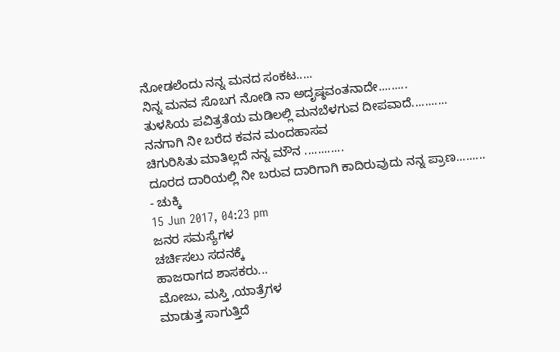ನೋಡಲೆಂದು ನನ್ನ ಮನದ ಸಂಕಟ.....
ನಿನ್ನ ಮನವ ಸೊಬಗ ನೋಡಿ ನಾ ಅದೃಷ್ಠವಂತನಾದೇ.........
ತುಳಸಿಯ ಪವಿತ್ರತೆಯ ಮಡಿಲಲ್ಲಿ ಮನಬೆಳಗುವ ದೀಪವಾದೆ...........
ನನಗಾಗಿ ನೀ ಬರೆದ ಕವನ ಮಂದಹಾಸವ
ಚಿಗುರಿಸಿತು ಮಾತಿಲ್ಲದೆ ನನ್ನ ಮೌನ ............
ದೂರದ ದಾರಿಯಲ್ಲಿ ನೀ ಬರುವ ದಾರಿಗಾಗಿ ಕಾದಿರುವುದು ನನ್ನ ಪ್ರಾಣ.........
- ಚುಕ್ಕಿ
15 Jun 2017, 04:23 pm
ಜನರ ಸಮಸ್ಯೆಗಳ
ಚರ್ಚಿಸಲು ಸದನಕ್ಕೆ
ಹಾಜರಾಗದ ಶಾಸಕರು...
ಮೋಜು, ಮಸ್ತಿ ,ಯಾತ್ರೆಗಳ
ಮಾಡುತ್ತ ಸಾಗುತ್ತಿದೆ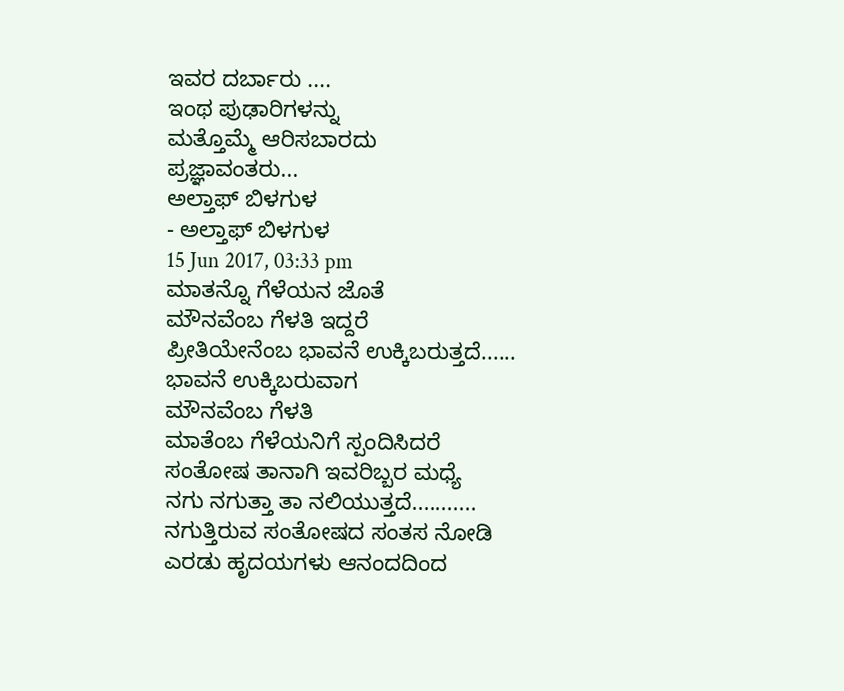ಇವರ ದರ್ಬಾರು ....
ಇಂಥ ಪುಢಾರಿಗಳನ್ನು
ಮತ್ತೊಮ್ಮೆ ಆರಿಸಬಾರದು
ಪ್ರಜ್ಞಾವಂತರು...
ಅಲ್ತಾಫ್ ಬಿಳಗುಳ
- ಅಲ್ತಾಫ್ ಬಿಳಗುಳ
15 Jun 2017, 03:33 pm
ಮಾತನ್ನೊ ಗೆಳೆಯನ ಜೊತೆ
ಮೌನವೆಂಬ ಗೆಳತಿ ಇದ್ದರೆ
ಪ್ರೀತಿಯೇನೆಂಬ ಭಾವನೆ ಉಕ್ಕಿಬರುತ್ತದೆ......
ಭಾವನೆ ಉಕ್ಕಿಬರುವಾಗ
ಮೌನವೆಂಬ ಗೆಳತಿ
ಮಾತೆಂಬ ಗೆಳೆಯನಿಗೆ ಸ್ಪಂದಿಸಿದರೆ
ಸಂತೋಷ ತಾನಾಗಿ ಇವರಿಬ್ಬರ ಮಧ್ಯೆ
ನಗು ನಗುತ್ತಾ ತಾ ನಲಿಯುತ್ತದೆ...........
ನಗುತ್ತಿರುವ ಸಂತೋಷದ ಸಂತಸ ನೋಡಿ
ಎರಡು ಹೃದಯಗಳು ಆನಂದದಿಂದ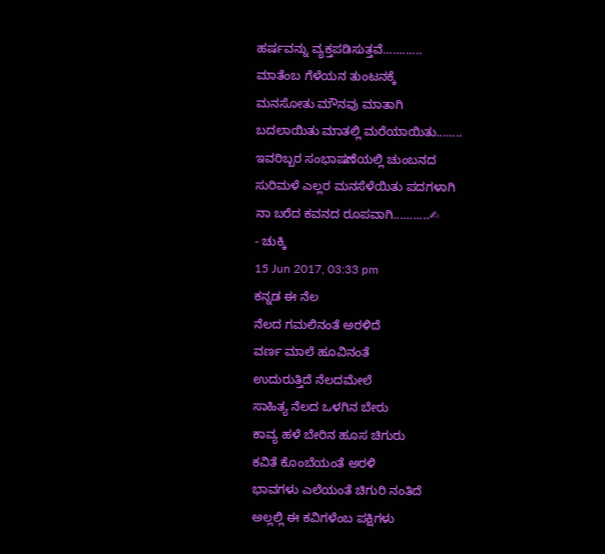ಹರ್ಷವನ್ನು ವ್ಯಕ್ತಪಡಿಸುತ್ತವೆ............
ಮಾತೆಂಬ ಗೆಳೆಯನ ತುಂಟನಕ್ಕೆ
ಮನಸೋತು ಮೌನವು ಮಾತಾಗಿ
ಬದಲಾಯಿತು ಮಾತಲ್ಲಿ ಮರೆಯಾಯಿತು........
ಇವರಿಬ್ಬರ ಸಂಭಾಷಣೆಯಲ್ಲಿ ಚುಂಬನದ
ಸುರಿಮಳೆ ಎಲ್ಲರ ಮನಸೆಳೆಯಿತು ಪದಗಳಾಗಿ
ನಾ ಬರೆದ ಕವನದ ರೂಪವಾಗಿ...........✍
- ಚುಕ್ಕಿ
15 Jun 2017, 03:33 pm
ಕನ್ನಡ ಈ ನೆಲ
ನೆಲದ ಗಮಲಿನಂತೆ ಅರಳಿದೆ
ವರ್ಣ ಮಾಲೆ ಹೂವಿನಂತೆ
ಉದುರುತ್ತಿದೆ ನೆಲದಮೇಲೆ
ಸಾಹಿತ್ಯ ನೆಲದ ಒಳಗಿನ ಬೇರು
ಕಾವ್ಯ ಹಳೆ ಬೇರಿನ ಹೂಸ ಚಿಗುರು
ಕವಿತೆ ಕೊಂಬೆಯಂತೆ ಅರಳಿ
ಭಾವಗಳು ಎಲೆಯಂತೆ ಚಿಗುರಿ ನಂತಿದೆ
ಅಲ್ಲಲ್ಲಿ ಈ ಕವಿಗಳೆಂಬ ಪಕ್ಷಿಗಳು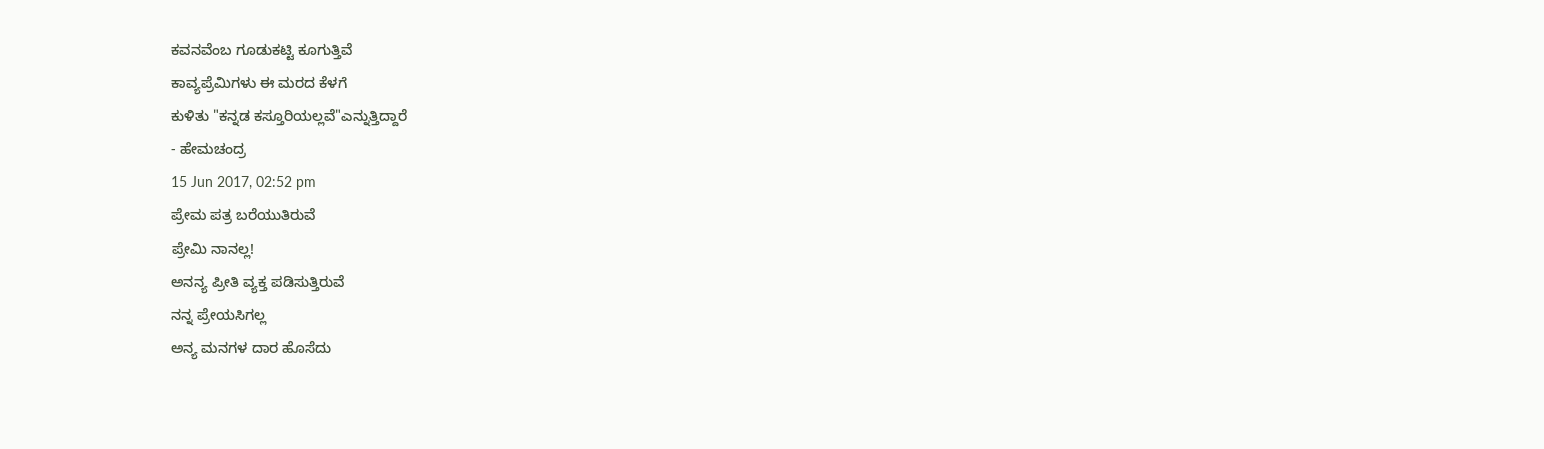ಕವನವೆಂಬ ಗೂಡುಕಟ್ಟಿ ಕೂಗುತ್ತಿವೆ
ಕಾವ್ಯಪ್ರೆಮಿಗಳು ಈ ಮರದ ಕೆಳಗೆ
ಕುಳಿತು "ಕನ್ನಡ ಕಸ್ತೂರಿಯಲ್ಲವೆ"ಎನ್ನುತ್ತಿದ್ದಾರೆ
- ಹೇಮಚಂದ್ರ
15 Jun 2017, 02:52 pm
ಪ್ರೇಮ ಪತ್ರ ಬರೆಯುತಿರುವೆ
ಪ್ರೇಮಿ ನಾನಲ್ಲ!
ಅನನ್ಯ ಪ್ರೀತಿ ವ್ಯಕ್ತ ಪಡಿಸುತ್ತಿರುವೆ
ನನ್ನ ಪ್ರೇಯಸಿಗಲ್ಲ
ಅನ್ಯ ಮನಗಳ ದಾರ ಹೊಸೆದು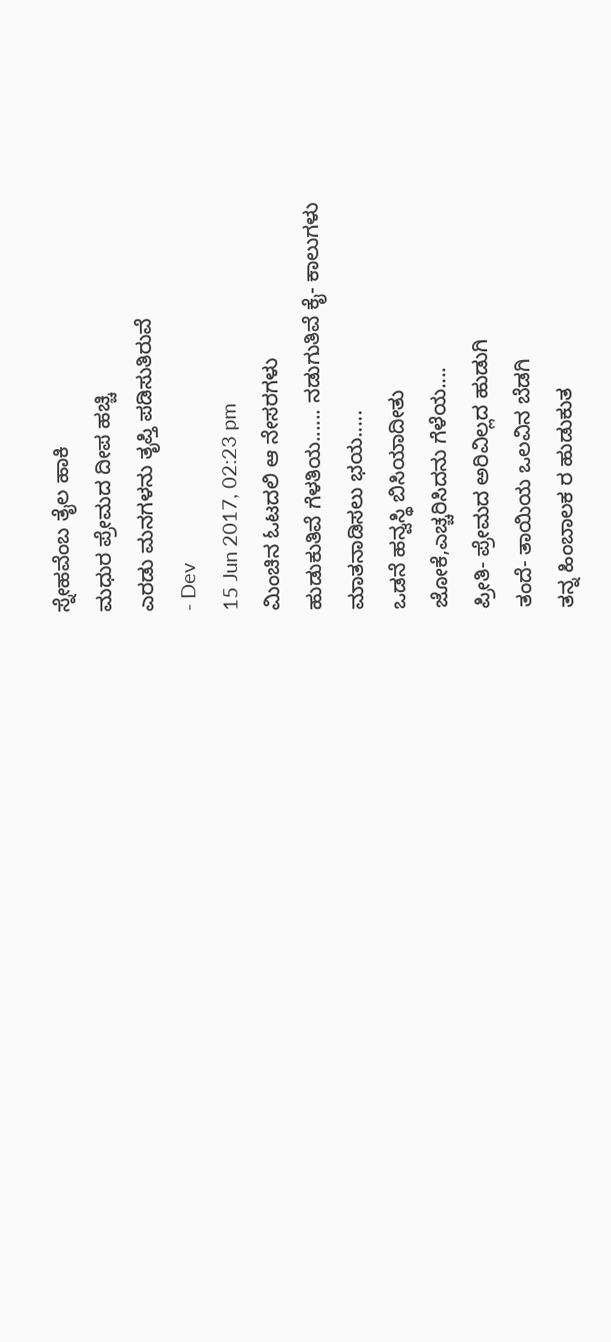ಸ್ನೇಹವೆಂಬ ತೈಲ ಹಾಕಿ
ಮಧುರ ಪ್ರೇಮದ ದೀಪ ಹಚ್ಚಿ
ಎರಡು ಮನಗಳನು ತೃಪ್ತಿ ಪಡಿಸುತಿರುವೆ
- Dev
15 Jun 2017, 02:23 pm
ಮಿಂಚಿನ ಓಟದಲಿ ಆ ನೇಸರಗಳು
ಹುಡುಕುತಿವೆ ಗೆಳತಿಯ...... ನಡುಗುತಿವೆ ಕೈ- ಕಾಲುಗಳು
ಮಾತನಾಡಿಸಲು ಭಯ.....
ಒಡನೆ ಹನ್ವಸ್ಥಿ ಬಿಸಿಯಾದೀತು
ಜೋಕೆ,ಎಚ್ಚರಿಸಿದನು ಗೆಳೆಯ....
ಪ್ರೀತಿ- ಪ್ರೇಮದ ಅರಿವಿಲ್ಲದ ಹುಡುಗಿ
ತಂದೆ- ತಾಯಿಯ ಒಲವಿನ ಬೆಡಗಿ
ತನ್ನ ಹಿಂಬಾಲಕ ರ ಹುಡುಕುತ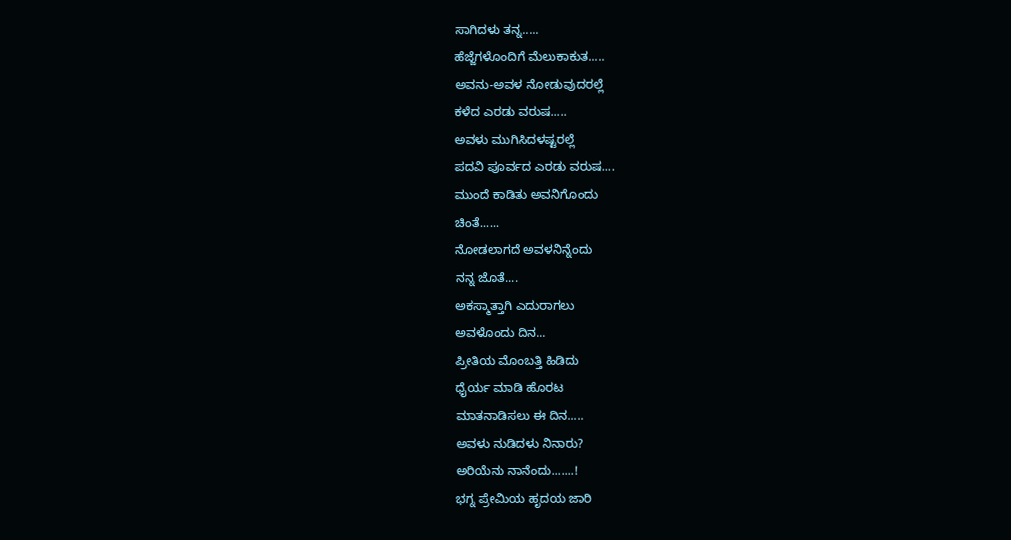ಸಾಗಿದಳು ತನ್ನ.....
ಹೆಜ್ಜೆಗಳೊಂದಿಗೆ ಮೆಲುಕಾಕುತ.....
ಅವನು-ಅವಳ ನೋಡುವುದರಲ್ಲೆ
ಕಳೆದ ಎರಡು ವರುಷ.....
ಅವಳು ಮುಗಿಸಿದಳಷ್ಟರಲ್ಲೆ
ಪದವಿ ಪೂರ್ವದ ಎರಡು ವರುಷ....
ಮುಂದೆ ಕಾಡಿತು ಅವನಿಗೊಂದು
ಚಿಂತೆ......
ನೋಡಲಾಗದೆ ಅವಳನಿನ್ನೆಂದು
ನನ್ನ ಜೊತೆ....
ಅಕಸ್ಮಾತ್ತಾಗಿ ಎದುರಾಗಲು
ಅವಳೊಂದು ದಿನ...
ಪ್ರೀತಿಯ ಮೊಂಬತ್ತಿ ಹಿಡಿದು
ಧೈರ್ಯ ಮಾಡಿ ಹೊರಟ
ಮಾತನಾಡಿಸಲು ಈ ದಿನ.....
ಅವಳು ನುಡಿದಳು ನಿನಾರು?
ಅರಿಯೆನು ನಾನೆಂದು.......!
ಭಗ್ನ ಪ್ರೇಮಿಯ ಹೃದಯ ಜಾರಿ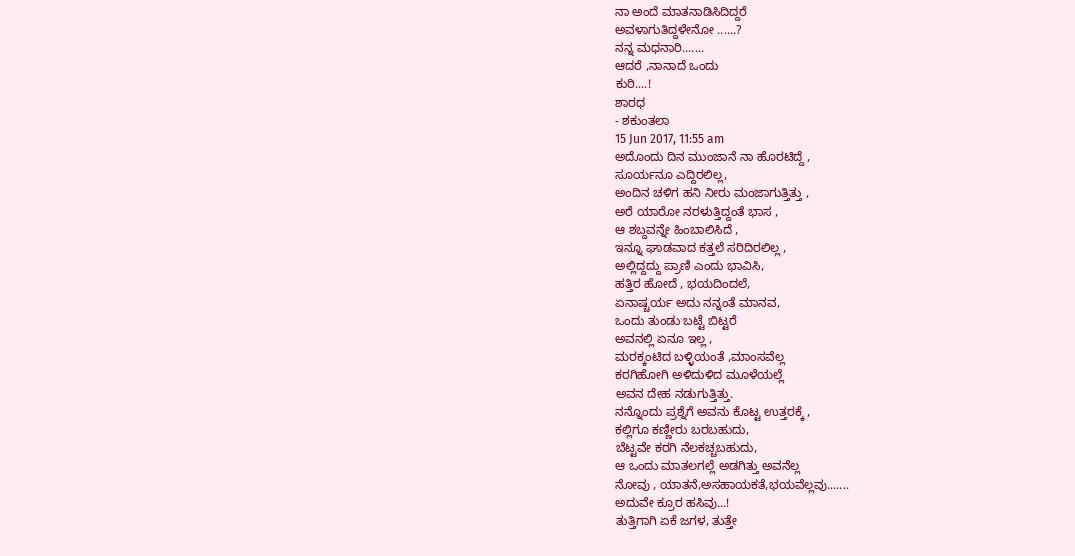ನಾ ಅಂದೆ ಮಾತನಾಡಿಸಿದಿದ್ದರೆ
ಅವಳಾಗುತಿದ್ದಳೇನೋ ......?
ನನ್ನ ಮಧನಾರಿ.......
ಆದರೆ ,ನಾನಾದೆ ಒಂದು
ಕುರಿ....!
ಶಾರಧ
- ಶಕುಂತಲಾ
15 Jun 2017, 11:55 am
ಅದೊಂದು ದಿನ ಮುಂಜಾನೆ ನಾ ಹೊರಟಿದ್ದೆ ,
ಸೂರ್ಯನೂ ಎದ್ದಿರಲಿಲ್ಲ,
ಅಂದಿನ ಚಳಿಗ ಹನಿ ನೀರು ಮಂಜಾಗುತ್ತಿತ್ತು ,
ಅರೆ ಯಾರೋ ನರಳುತ್ತಿದ್ದಂತೆ ಭಾಸ ,
ಆ ಶಬ್ದವನ್ನೇ ಹಿಂಬಾಲಿಸಿದೆ ,
ಇನ್ನೂ ಘಾಡವಾದ ಕತ್ತಲೆ ಸರಿದಿರಲಿಲ್ಲ ,
ಅಲ್ಲಿದ್ದದ್ದು ಪ್ರಾಣಿ ಎಂದು ಭಾವಿಸಿ,
ಹತ್ತಿರ ಹೋದೆ , ಭಯದಿಂದಲೆ,
ಏನಾಷ್ಚರ್ಯ ಅದು ನನ್ನಂತೆ ಮಾನವ,
ಒಂದು ತುಂಡು ಬಟ್ಟೆ ಬಿಟ್ಟರೆ
ಅವನಲ್ಲಿ ಏನೂ ಇಲ್ಲ ,
ಮರಕ್ಕಂಟಿದ ಬಳ್ಳಿಯಂತೆ ,ಮಾಂಸವೆಲ್ಲ
ಕರಗಿಹೋಗಿ ಅಳಿದುಳಿದ ಮೂಳೆಯಲ್ಲೆ
ಅವನ ದೇಹ ನಡುಗುತ್ತಿತ್ತು.
ನನ್ನೊಂದು ಪ್ರಶ್ನೆಗೆ ಅವನು ಕೊಟ್ಟ ಉತ್ತರಕ್ಕೆ ,
ಕಲ್ಲಿಗೂ ಕಣ್ಣೀರು ಬರಬಹುದು,
ಬೆಟ್ಟವೇ ಕರಗಿ ನೆಲಕಚ್ಚಬಹುದು,
ಆ ಒಂದು ಮಾತಲಗಲ್ಲೆ ಅಡಗಿತ್ತು ಅವನೆಲ್ಲ
ನೋವು , ಯಾತನೆ,ಅಸಹಾಯಕತೆ,ಭಯವೆಲ್ಲವು.......
ಅದುವೇ ಕ್ರೂರ ಹಸಿವು...!
ತುತ್ತಿಗಾಗಿ ಏಕೆ ಜಗಳ, ತುತ್ತೇ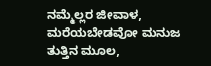ನಮ್ಮೆಲ್ಲರ ಜೀವಾಳ,
ಮರೆಯಬೇಡವೋ ಮನುಜ ತುತ್ತಿನ ಮೂಲ,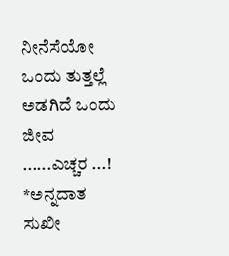ನೀನೆಸೆಯೋ ಒಂದು ತುತ್ತಲ್ಲೆ ಅಡಗಿದೆ ಒಂದು
ಜೀವ ......ಎಚ್ಚರ ...!
*ಅನ್ನದಾತ ಸುಖೀ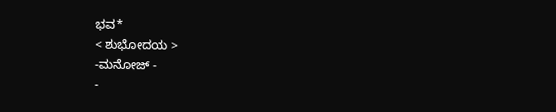ಭವ*
< ಶುಭೋದಯ >
-ಮನೋಜ್ -
-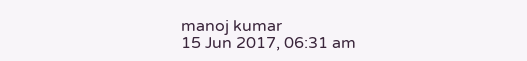manoj kumar
15 Jun 2017, 06:31 am